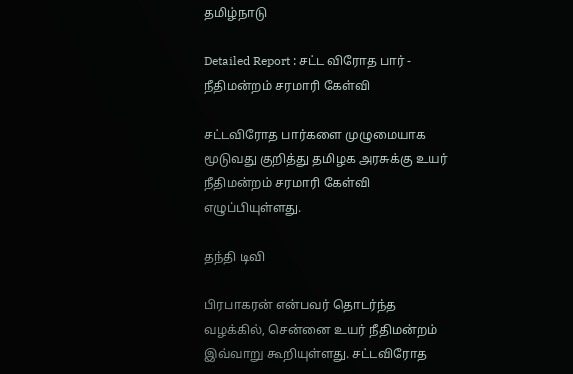தமிழ்நாடு

Detailed Report : சட்ட விரோத பார் - நீதிமன்றம் சரமாரி கேள்வி

சட்டவிரோத பார்களை முழுமையாக மூடுவது குறித்து தமிழக அரசுக்கு உயர் நீதிமன்றம் சரமாரி கேள்வி எழுப்பியுள்ளது.

தந்தி டிவி

பிரபாகரன் என்பவர் தொடர்ந்த வழக்கில், சென்னை உயர் நீதிமன்றம் இவ்வாறு கூறியுள்ளது. சட்டவிரோத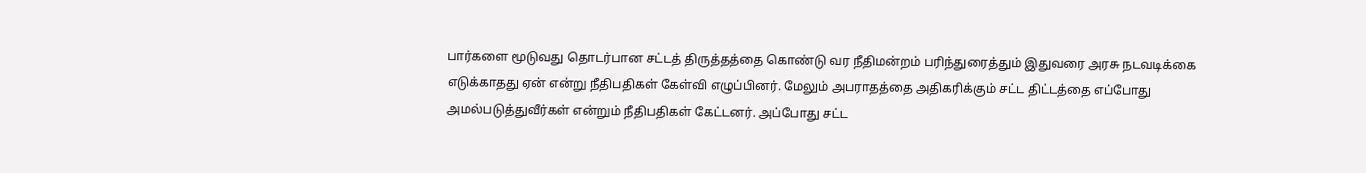பார்களை மூடுவது தொடர்பான சட்டத் திருத்தத்தை கொண்டு வர நீதிமன்றம் பரிந்துரைத்தும் இதுவரை அரசு நடவடிக்கை எடுக்காதது ஏன் என்று நீதிபதிகள் கேள்வி எழுப்பினர். மேலும் அபராதத்தை அதிகரிக்கும் சட்ட திட்டத்தை எப்போது அமல்படுத்துவீர்கள் என்றும் நீதிபதிகள் கேட்டனர். அப்போது சட்ட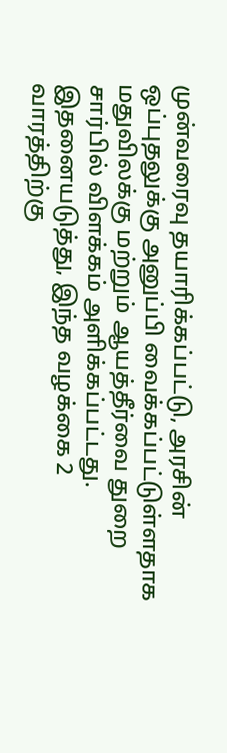முன்வரைவு தயாரிக்கப்பட்டு, அரசின் ஒப்புதலுக்கு அனுப்பி வைக்கப்பட்டுள்ளதாக மதுவிலக்கு மற்றும் ஆயத்தீர்வை துறை சார்பில் விளக்கம் அளிக்கப்பட்டது. இதனையடுத்து, இந்த வழக்கை 2 வாரத்திற்கு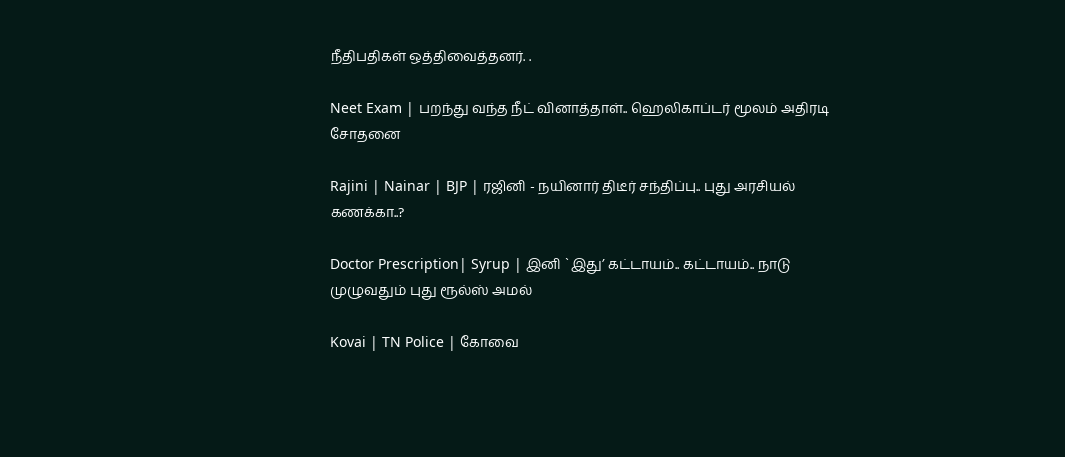நீதிபதிகள் ஒத்திவைத்தனர். .

Neet Exam | பறந்து வந்த நீட் வினாத்தாள்.. ஹெலிகாப்டர் மூலம் அதிரடி சோதனை

Rajini | Nainar | BJP | ரஜினி - நயினார் திடீர் சந்திப்பு.. புது அரசியல் கணக்கா..?

Doctor Prescription| Syrup | இனி `இது’ கட்டாயம்.. கட்டாயம்.. நாடு முழுவதும் புது ரூல்ஸ் அமல்

Kovai | TN Police | கோவை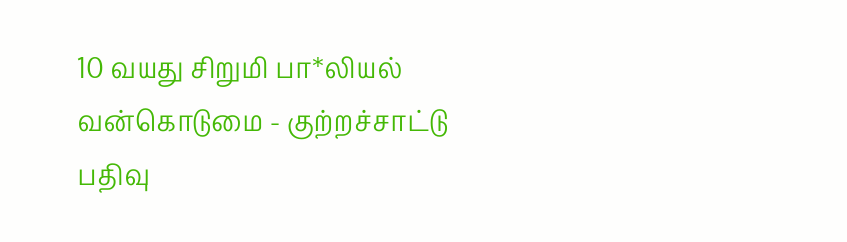10 வயது சிறுமி பா*லியல் வன்கொடுமை - குற்றச்சாட்டு பதிவு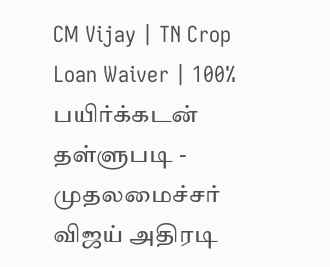CM Vijay | TN Crop Loan Waiver | 100% பயிர்க்கடன் தள்ளுபடி - முதலமைச்சர் விஜய் அதிரடி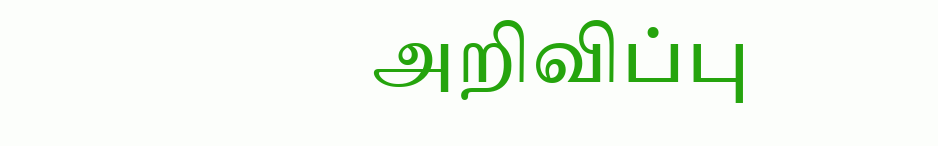அறிவிப்பு